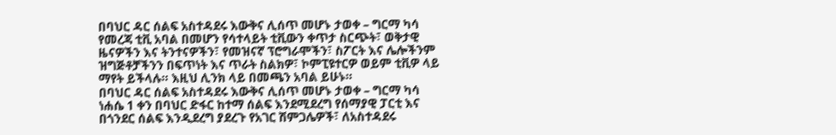በባህር ዳር ሰልፍ አስተዳደሩ እውቅና ሊሰጥ መሆኑ ታወቀ – ግርማ ካሳ
የመረጃ ቲቪ አባል በመሆን የሳተላይት ቲቪውን ቀጥታ ስርጭት፣ ወቅታዊ ዜናዎችን እና ትንተናዎችን፣ የመዝናኛ ፕሮግራሞችን፣ ስፖርት እና ሌሎችንም ዝግጅቶቻችንን በፍጥነት እና ጥራት ስልክዎ፣ ኮምፒዩተርዎ ወይም ቲቪዎ ላይ ማየት ይችላሉ። እዚህ ሊንክ ላይ በመጫን አባል ይሁኑ።
በባህር ዳር ሰልፍ አስተዳደሩ እውቅና ሊሰጥ መሆኑ ታወቀ – ግርማ ካሳ
ነሐሴ 1 ቀን በባህር ድፋር ከተማ ሰልፍ እንደሚደረግ የሰማያዊ ፓርቲ እና በጎንደር ሰልፍ እንዲደረግ ያደረጉ የአገር ሽምጋሌዎች፣ ለአስተዳደሩ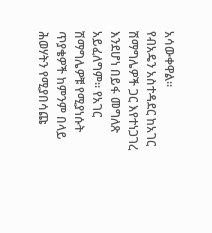አሳውቀዋል።
የብአዴን አስተዳደር ከአገር ሽማግሌዎች ጋር እየተነጋገረ እንደሆነ በይፋ መግለጽ አይፈለግም። የአገር ሽማግሌዎቹ የሚያነሱት ጥያቄዎች ከምንም በላይ ሕወሃትን የሚያበሳጩ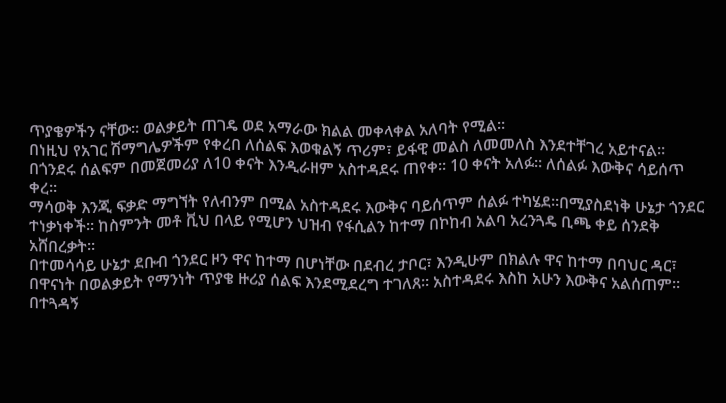ጥያቄዎችን ናቸው። ወልቃይት ጠገዴ ወደ አማራው ክልል መቀላቀል አለባት የሚል።
በነዚህ የአገር ሽማግሌዎችም የቀረበ ለሰልፍ እወቁልኝ ጥሪም፣ ይፋዊ መልስ ለመመለስ እንደተቸገረ አይተናል። በጎንደሩ ሰልፍም በመጀመሪያ ለ10 ቀናት እንዲራዘም አስተዳደሩ ጠየቀ። 10 ቀናት አለፉ። ለሰልፉ እውቅና ሳይሰጥ ቀረ።
ማሳወቅ እንጂ ፍቃድ ማግኘት የለብንም በሚል አስተዳደሩ እውቅና ባይሰጥም ሰልፉ ተካሄደ።በሚያስደነቅ ሁኔታ ጎንደር ተነቃነቀች። ከስምንት መቶ ቪህ በላይ የሚሆን ህዝብ የፋሲልን ከተማ በኮከብ አልባ አረንጓዴ ቢጫ ቀይ ሰንደቅ አሸበረቃት።
በተመሳሳይ ሁኔታ ደቡብ ጎንደር ዞን ዋና ከተማ በሆነቸው በደብረ ታቦር፣ እንዲሁም በክልሉ ዋና ከተማ በባህር ዳር፣ በዋናነት በወልቃይት የማንነት ጥያቄ ዙሪያ ሰልፍ እንደሚደረግ ተገለጸ። አስተዳደሩ እስከ አሁን እውቅና አልሰጠም።
በተጓዳኝ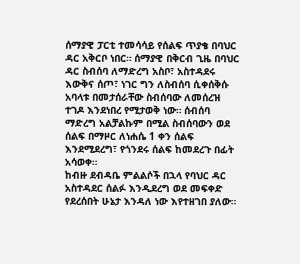ሰማያዊ ፓርቲ ተመሳሳይ የሰልፍ ጥያቄ በባህር ዳር አቅርቦ ነበር። ሰማያዊ በቅርብ ጊዜ በባህር ዳር ስብሰባ ለማድረግ አስቦ፣ አስተዳደሩ እውቅና ሰጦ፣ ነገር ግን ለስብሰባ ሲቀሰቅሱ አባላቱ በመታሰራቸው ስብሰባው ለመሰረዝ ተገዶ እንደነበረ የሚታወቅ ነው። ሰብሰባ ማድረግ አልቻልኩም በሚል ስብሰባውን ወደ ሰልፍ በማዞር ለነሐሴ 1 ቀን ሰልፍ እንደሚደረግ፣ የጎንደሩ ሰልፍ ከመደረጉ በፊት አሳወቀ።
ከብዙ ደብዳቤ ምልልሶች በኋላ የባህር ዳር አስተዳደር ሰልፉ እንዲደረግ ወደ መፍቀድ የደረሰበት ሁኔታ እንዳለ ነው እየተዘገበ ያለው።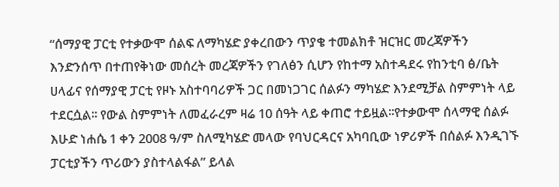“ሰማያዊ ፓርቲ የተቃውሞ ሰልፍ ለማካሄድ ያቀረበውን ጥያቄ ተመልክቶ ዝርዝር መረጃዎችን እንድንሰጥ በተጠየቅነው መሰረት መረጃዎችን የገለፅን ሲሆን የከተማ አስተዳደሩ የከንቲባ ፅ/ቤት ሀላፊና የሰማያዊ ፓርቲ የዞኑ አስተባባሪዎች ጋር በመነጋገር ሰልፉን ማካሄድ እንደሚቻል ስምምነት ላይ ተደርሷል፡፡ የውል ስምምነት ለመፈራረም ዛሬ 10 ሰዓት ላይ ቀጠሮ ተይዟል፡፡የተቃውሞ ሰላማዊ ሰልፉ እሁድ ነሐሴ 1 ቀን 2008 ዓ/ም ስለሚካሄድ መላው የባህርዳርና አካባቢው ነዎሪዎች በሰልፉ እንዲገኙ ፓርቲያችን ጥሪውን ያስተላልፋል” ይላል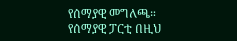የሰማያዊ መግለጫ።
የሰማያዊ ፓርቲ በዚህ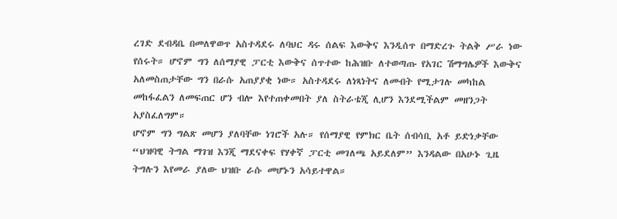ረገድ ደብዳቤ በመለዋወጥ አስተዳደሩ ለባህር ዳሩ ሰልፍ እውቅና እንዲሰጥ በማድረጉ ትልቅ ሥራ ነው የሰሩት። ሆኖም ግን ለሰማያዊ ፓርቲ እውቅና ሰጥተው ከሕዝቡ ለተወጣጡ የአገር ሽማግሌዎች እውቅና አለመስጠታቸው ግን በራሱ አጠያያቂ ነው። አስተዳደሩ ለነጻነትና ለመብት የሚታገሉ መካከል መከፋፈልን ለመፍጠር ሆን ብሎ እየተጠቀመበት ያለ ስትራቴጂ ሊሆን እንደሚችልም መዘንጋት አያስፈለግም።
ሆኖም ግን ግልጽ መሆን ያለባቸው ነገሮች አሉ። የሰማያዊ የምክር ቤት ሰብሳቢ አቶ ይድነቃቸው “ህዝባዊ ትግል ማገዝ እንጂ ማደናቀፍ የሃቀኛ ፓርቲ መገለጫ አይደለም” እንዳልው በአሁኑ ጊዜ ትግሉን እየመራ ያለው ህዝቡ ራሱ መሆኑን አሳይተዋል።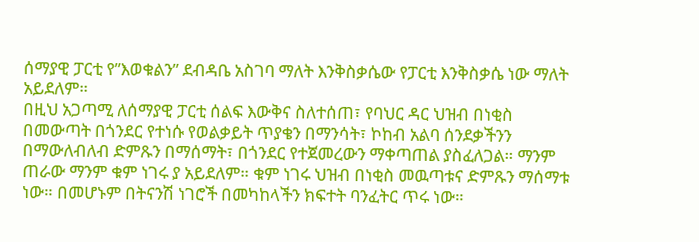ሰማያዊ ፓርቲ የ”እወቁልን” ደብዳቤ አስገባ ማለት እንቅስቃሴው የፓርቲ እንቅስቃሴ ነው ማለት አይደለም።
በዚህ አጋጣሚ ለሰማያዊ ፓርቲ ሰልፍ እውቅና ስለተሰጠ፣ የባህር ዳር ህዝብ በነቂስ በመውጣት በጎንደር የተነሱ የወልቃይት ጥያቄን በማንሳት፣ ኮከብ አልባ ሰንደቃችንን በማውለብለብ ድምጹን በማሰማት፣ በጎንደር የተጀመረውን ማቀጣጠል ያስፈለጋል። ማንም ጠራው ማንም ቁም ነገሩ ያ አይደለም። ቁም ነገሩ ህዝብ በነቂስ መዉጣቱና ድምጹን ማሰማቱ ነው። በመሆኑም በትናንሽ ነገሮች በመካከላችን ክፍተት ባንፈትር ጥሩ ነው።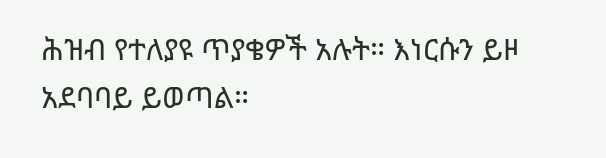ሕዝብ የተለያዩ ጥያቄዎች አሉት። እነርሱን ይዞ አደባባይ ይወጣል።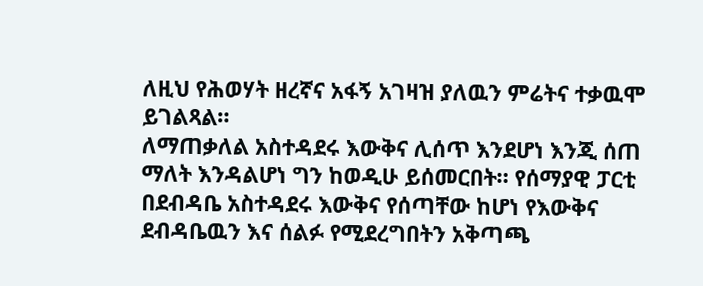ለዚህ የሕወሃት ዘረኛና አፋኝ አገዛዝ ያለዉን ምሬትና ተቃዉሞ ይገልጻል።
ለማጠቃለል አስተዳደሩ እውቅና ሊሰጥ እንደሆነ እንጂ ሰጠ ማለት እንዳልሆነ ግን ከወዲሁ ይሰመርበት። የሰማያዊ ፓርቲ በደብዳቤ አስተዳደሩ እውቅና የሰጣቸው ከሆነ የእውቅና ደብዳቤዉን እና ሰልፉ የሚደረግበትን አቅጣጫ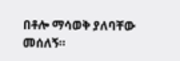በቶሎ ማሳወቅ ያለባቸው መሰለኝ።